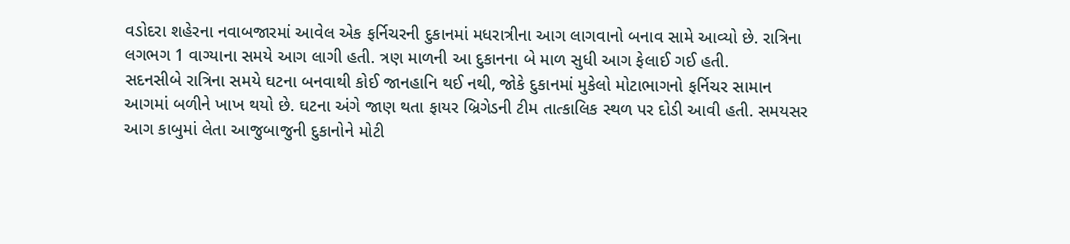વડોદરા શહેરના નવાબજારમાં આવેલ એક ફર્નિચરની દુકાનમાં મધરાત્રીના આગ લાગવાનો બનાવ સામે આવ્યો છે. રાત્રિના લગભગ 1 વાગ્યાના સમયે આગ લાગી હતી. ત્રણ માળની આ દુકાનના બે માળ સુધી આગ ફેલાઈ ગઈ હતી.
સદનસીબે રાત્રિના સમયે ઘટના બનવાથી કોઈ જાનહાનિ થઈ નથી, જોકે દુકાનમાં મુકેલો મોટાભાગનો ફર્નિચર સામાન આગમાં બળીને ખાખ થયો છે. ઘટના અંગે જાણ થતા ફાયર બ્રિગેડની ટીમ તાત્કાલિક સ્થળ પર દોડી આવી હતી. સમયસર આગ કાબુમાં લેતા આજુબાજુની દુકાનોને મોટી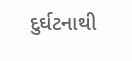દુર્ઘટનાથી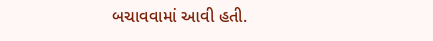બચાવવામાં આવી હતી.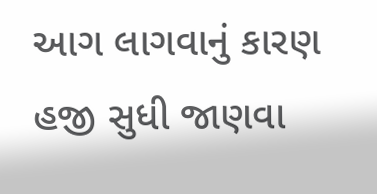આગ લાગવાનું કારણ હજી સુધી જાણવા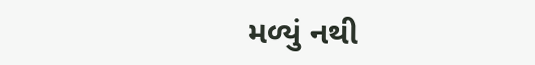મળ્યું નથી